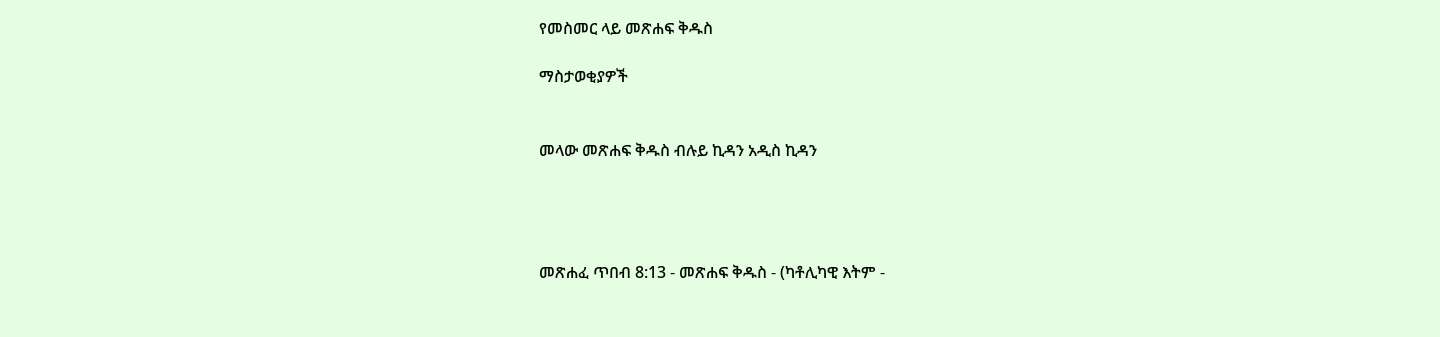የመስመር ላይ መጽሐፍ ቅዱስ

ማስታወቂያዎች


መላው መጽሐፍ ቅዱስ ብሉይ ኪዳን አዲስ ኪዳን




መጽሐፈ ጥበብ 8:13 - መጽሐፍ ቅዱስ - (ካቶሊካዊ እትም -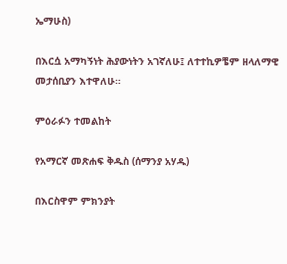ኤማሁስ)

በእርሷ አማካኝነት ሕያውነትን አገኛለሁ፤ ለተተኪዎቼም ዘላለማዊ መታሰቢያን እተዋለሁ።

ምዕራፉን ተመልከት

የአማርኛ መጽሐፍ ቅዱስ (ሰማንያ አሃዱ)

በእርስዋም ምክንያት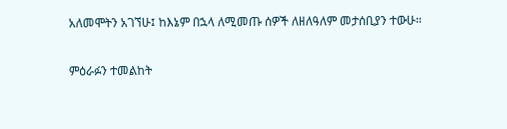አለመሞትን አገኘሁ፤ ከእኔም በኋላ ለሚመጡ ሰዎች ለዘለዓለም መታሰቢያን ተውሁ።

ምዕራፉን ተመልከት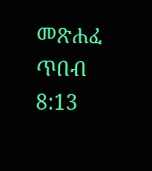መጽሐፈ ጥበብ 8:13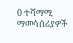0 ተሻማሚ ማመሳሰሪያዎች